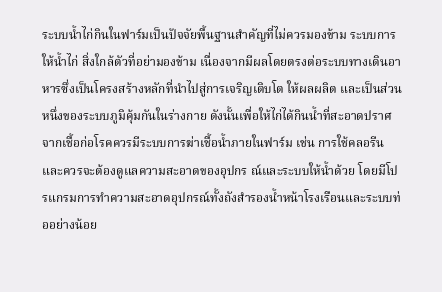ระบบน้ำไก่กินในฟาร์มเป็นปัจจัยพื้นฐานสำคัญที่ไม่ควรมองข้าม ระบบการให้น้ำไก่ สิ่งใกล้ตัวที่อย่ามองข้าม เนื่องจากมีผลโดยตรงต่อระบบทางเดินอาหารซึ่งเป็นโครงสร้างหลักที่นำไปสู่การเจริญเติบโต ให้ผลผลิต และเป็นส่วนหนึ่งของระบบภูมิคุ้มกันในร่างกาย ดังนั้นเพื่อให้ไก่ได้กินน้ำที่สะอาดปราศจากเชื้อก่อโรคควรมีระบบการฆ่าเชื้อน้ำภายในฟาร์ม เช่น การใช้คลอรีน และควรจะต้องดูแลความสะอาดของอุปกร ณ์และระบบให้น้ำด้วย โดยมีโปรแกรมการทำความสะอาดอุปกรณ์ทั้งถังสำรองน้ำหน้าโรงเรือนและระบบท่ออย่างน้อย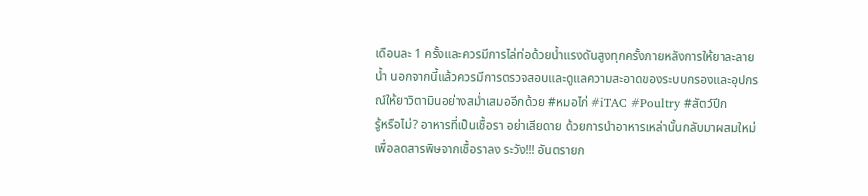เดือนละ 1 ครั้งและควรมีการไล่ท่อด้วยน้ำแรงดันสูงทุกครั้งภายหลังการให้ยาละลายน้ำ นอกจากนี้แล้วควรมีการตรวจสอบและดูแลความสะอาดของระบบกรองและอุปกรณ์ให้ยาวิตามินอย่างสม่ำเสมออีกด้วย #หมอไก่ #iTAC #Poultry #สัตว์ปีก
รู้หรือไม่? อาหารที่เป็นเชื้อรา อย่าเสียดาย ด้วยการนำอาหารเหล่านั้นกลับมาผสมใหม่เพื่อลดสารพิษจากเชื้อราลง ระวัง!!! อันตรายก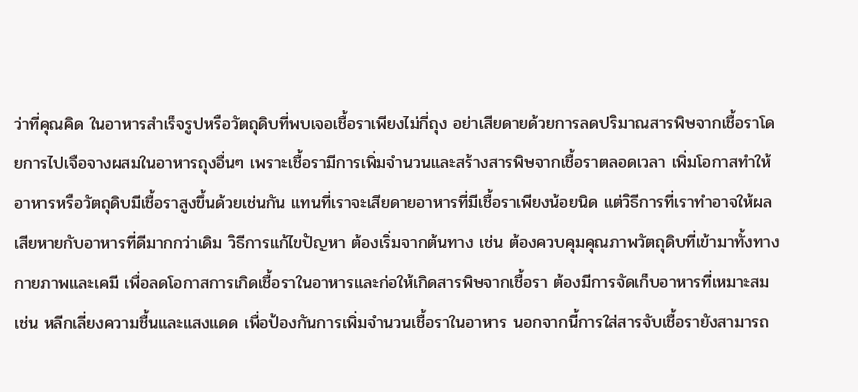ว่าที่คุณคิด ในอาหารสำเร็จรูปหรือวัตถุดิบที่พบเจอเชื้อราเพียงไม่กี่ถุง อย่าเสียดายด้วยการลดปริมาณสารพิษจากเชื้อราโดยการไปเจือจางผสมในอาหารถุงอื่นๆ เพราะเชื้อรามีการเพิ่มจำนวนและสร้างสารพิษจากเชื้อราตลอดเวลา เพิ่มโอกาสทำให้อาหารหรือวัตถุดิบมีเชื้อราสูงขึ้นด้วยเช่นกัน แทนที่เราจะเสียดายอาหารที่มีเชื้อราเพียงน้อยนิด แต่วิธีการที่เราทำอาจให้ผลเสียหายกับอาหารที่ดีมากกว่าเดิม วิธีการแก้ไขปัญหา ต้องเริ่มจากต้นทาง เช่น ต้องควบคุมคุณภาพวัตถุดิบที่เข้ามาทั้งทางกายภาพและเคมี เพื่อลดโอกาสการเกิดเชื้อราในอาหารและก่อให้เกิดสารพิษจากเชื้อรา ต้องมีการจัดเก็บอาหารที่เหมาะสม เช่น หลีกเลี่ยงความชื้นและแสงแดด เพื่อป้องกันการเพิ่มจำนวนเชื้อราในอาหาร นอกจากนี้การใส่สารจับเชื้อรายังสามารถ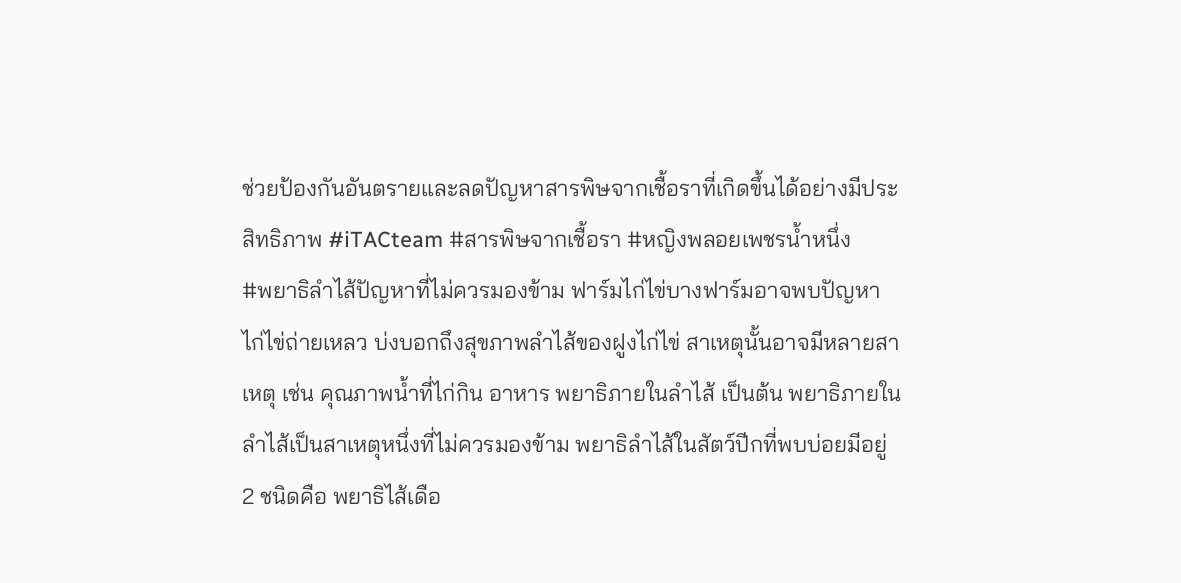ช่วยป้องกันอันตรายและลดปัญหาสารพิษจากเชื้อราที่เกิดขึ้นได้อย่างมีประสิทธิภาพ #iTACteam #สารพิษจากเชื้อรา #หญิงพลอยเพชรน้ำหนึ่ง
#พยาธิลำไส้ปัญหาที่ไม่ควรมองข้าม ฟาร์มไก่ไข่บางฟาร์มอาจพบปัญหาไก่ไข่ถ่ายเหลว บ่งบอกถึงสุขภาพลำไส้ของฝูงไก่ไข่ สาเหตุนั้นอาจมีหลายสาเหตุ เช่น คุณภาพน้ำที่ไก่กิน อาหาร พยาธิภายในลำไส้ เป็นต้น พยาธิภายในลำไส้เป็นสาเหตุหนึ่งที่ไม่ควรมองข้าม พยาธิลำไส้ในสัตว์ปีกที่พบบ่อยมีอยู่ 2 ชนิดคือ พยาธิไส้เดือ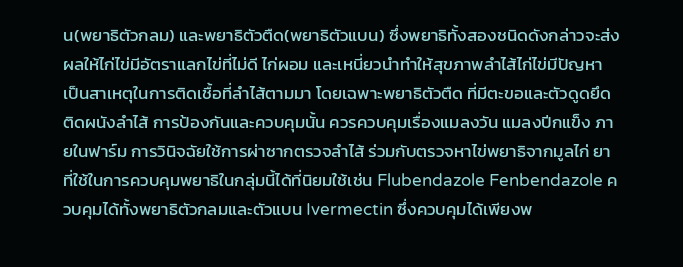น(พยาธิตัวกลม) และพยาธิตัวตืด(พยาธิตัวแบน) ซึ่งพยาธิทั้งสองชนิดดังกล่าวจะส่งผลให้ไก่ไข่มีอัตราแลกไข่ที่ไม่ดี ไก่ผอม และเหนี่ยวนำทำให้สุขภาพลำไส้ไก่ไข่มีปัญหา เป็นสาเหตุในการติดเชื้อที่ลำไส้ตามมา โดยเฉพาะพยาธิตัวตืด ที่มีตะขอและตัวดูดยึดติดผนังลำไส้ การป้องกันและควบคุมนั้น ควรควบคุมเรื่องแมลงวัน แมลงปีกแข็ง ภายในฟาร์ม การวินิจฉัยใช้การผ่าซากตรวจลำไส้ ร่วมกับตรวจหาไข่พยาธิจากมูลไก่ ยาที่ใช้ในการควบคุมพยาธิในกลุ่มนี้ได้ที่นิยมใช้เช่น Flubendazole Fenbendazole ควบคุมได้ทั้งพยาธิตัวกลมและตัวแบน Ivermectin ซึ่งควบคุมได้เพียงพ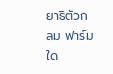ยาธิตัวกลม ฟาร์มใด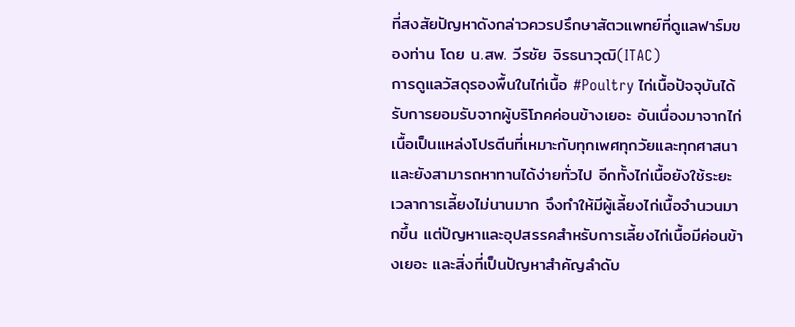ที่สงสัยปัญหาดังกล่าวควรปรึกษาสัตวแพทย์ที่ดูแลฟาร์มของท่าน โดย น.สพ. วีรชัย จิรธนาวุฒิ(ITAC)
การดูแลวัสดุรองพื้นในไก่เนื้อ #Poultry ไก่เนื้อปัจจุบันได้รับการยอมรับจากผู้บริโภคค่อนข้างเยอะ อันเนื่องมาจากไก่เนื้อเป็นแหล่งโปรตีนที่เหมาะกับทุกเพศทุกวัยและทุกศาสนา และยังสามารถหาทานได้ง่ายทั่วไป อีกทั้งไก่เนื้อยังใช้ระยะเวลาการเลี้ยงไม่นานมาก จึงทำให้มีผู้เลี้ยงไก่เนื้อจำนวนมากขึ้น แต่ปัญหาและอุปสรรคสำหรับการเลี้ยงไก่เนื้อมีค่อนข้างเยอะ และสิ่งที่เป็นปัญหาสำคัญลำดับ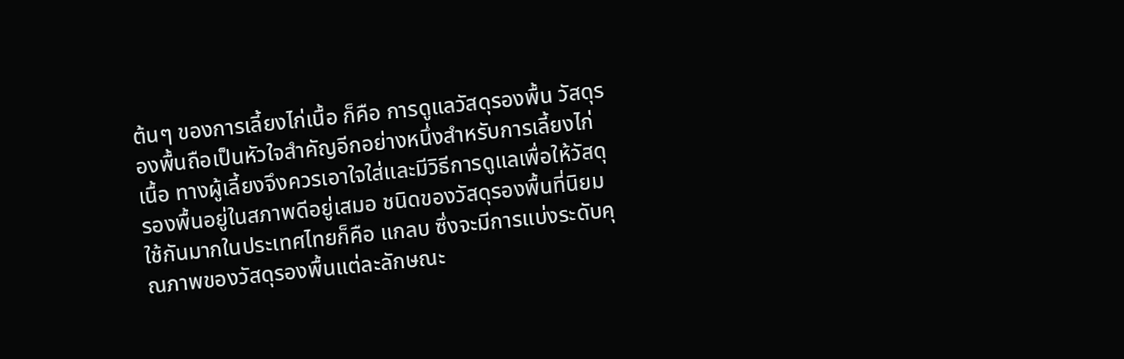ต้นๆ ของการเลี้ยงไก่เนื้อ ก็คือ การดูแลวัสดุรองพื้น วัสดุรองพื้นถือเป็นหัวใจสำคัญอีกอย่างหนึ่งสำหรับการเลี้ยงไก่เนื้อ ทางผู้เลี้ยงจึงควรเอาใจใส่และมีวิธีการดูแลเพื่อให้วัสดุรองพื้นอยู่ในสภาพดีอยู่เสมอ ชนิดของวัสดุรองพื้นที่นิยมใช้กันมากในประเทศไทยก็คือ แกลบ ซึ่งจะมีการแบ่งระดับคุณภาพของวัสดุรองพื้นแต่ละลักษณะ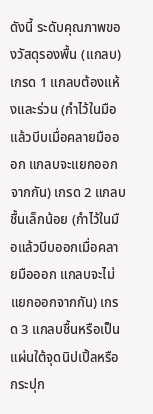ดังนี้ ระดับคุณภาพของวัสดุรองพื้น (แกลบ) เกรด 1 แกลบต้องแห้งและร่วน (กำไว้ในมือแล้วบีบเมื่อคลายมือออก แกลบจะแยกออกจากกัน) เกรด 2 แกลบชื้นเล็กน้อย (กำไว้ในมือแล้วบีบออกเมื่อคลายมือออก แกลบจะไม่แยกออกจากกัน) เกรด 3 แกลบชื้นหรือเป็นแผ่นใต้จุดนิปเปิ้ลหรือกระปุก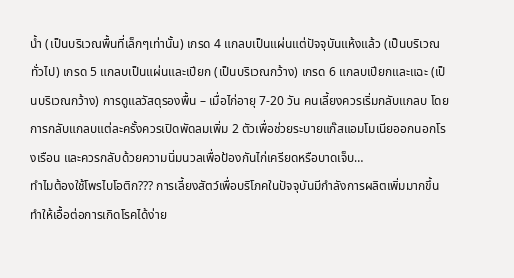น้ำ (เป็นบริเวณพื้นที่เล็กๆเท่านั้น) เกรด 4 แกลบเป็นแผ่นแต่ปัจจุบันแห้งแล้ว (เป็นบริเวณทั่วไป) เกรด 5 แกลบเป็นแผ่นและเปียก (เป็นบริเวณกว้าง) เกรด 6 แกลบเปียกและแฉะ (เป็นบริเวณกว้าง) การดูแลวัสดุรองพื้น – เมื่อไก่อายุ 7-20 วัน คนเลี้ยงควรเริ่มกลับแกลบ โดยการกลับแกลบแต่ละครั้งควรเปิดพัดลมเพิ่ม 2 ตัวเพื่อช่วยระบายแก๊สแอมโมเนียออกนอกโรงเรือน และควรกลับด้วยความนิ่มนวลเพื่อป้องกันไก่เครียดหรือบาดเจ็บ…
ทำไมต้องใช้โพรไบโอติก??? การเลี้ยงสัตว์เพื่อบริโภคในปัจจุบันมีกำลังการผลิตเพิ่มมากขึ้นทำให้เอื้อต่อการเกิดโรคได้ง่าย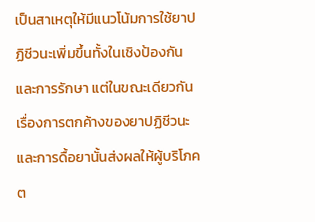เป็นสาเหตุให้มีแนวโน้มการใช้ยาปฏิชีวนะเพิ่มขึ้นทั้งในเชิงป้องกันและการรักษา แต่ในขณะเดียวกันเรื่องการตกค้างของยาปฏิชีวนะและการดื้อยานั้นส่งผลให้ผู้บริโภคต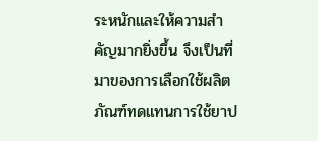ระหนักและให้ความสำคัญมากยิ่งขึ้น จึงเป็นที่มาของการเลือกใช้ผลิตภัณฑ์ทดแทนการใช้ยาป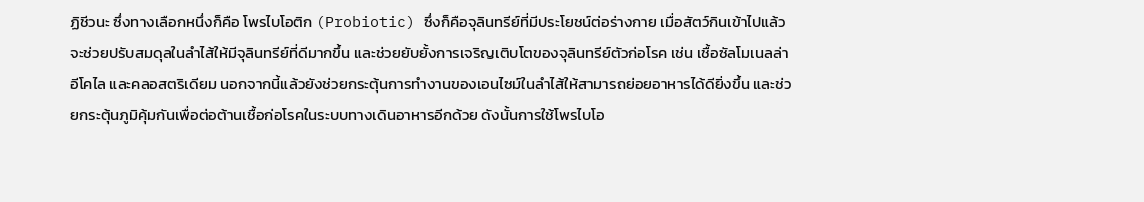ฏิชีวนะ ซึ่งทางเลือกหนึ่งก็คือ โพรไบโอติก (Probiotic) ซึ่งก็คือจุลินทรีย์ที่มีประโยชน์ต่อร่างกาย เมื่อสัตว์กินเข้าไปแล้วจะช่วยปรับสมดุลในลำไส้ให้มีจุลินทรีย์ที่ดีมากขึ้น และช่วยยับยั้งการเจริญเติบโตของจุลินทรีย์ตัวก่อโรค เช่น เชื้อซัลโมเนลล่า อีโคไล และคลอสตริเดียม นอกจากนี้แล้วยังช่วยกระตุ้นการทำงานของเอนไซม์ในลำไส้ให้สามารถย่อยอาหารได้ดียิ่งขึ้น และช่วยกระตุ้นภูมิคุ้มกันเพื่อต่อต้านเชื้อก่อโรคในระบบทางเดินอาหารอีกด้วย ดังนั้นการใช้โพรไบโอ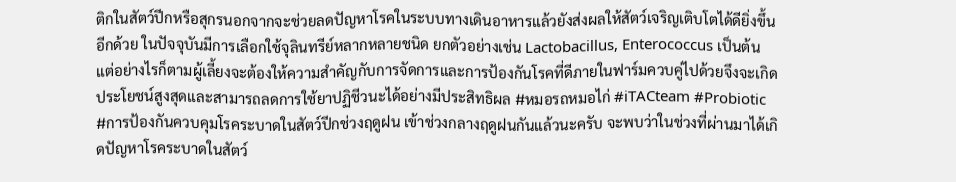ติกในสัตว์ปีกหรือสุกรนอกจากจะช่วยลดปัญหาโรคในระบบทางเดินอาหารแล้วยังส่งผลให้สัตว์เจริญเติบโตได้ดียิ่งขึ้นอีกด้วย ในปัจจุบันมีการเลือกใช้จุลินทรีย์หลากหลายชนิด ยกตัวอย่างเช่น Lactobacillus, Enterococcus เป็นต้น แต่อย่างไรก็ตามผู้เลี้ยงจะต้องให้ความสำคัญกับการจัดการและการป้องกันโรคที่ดีภายในฟาร์มควบคู่ไปด้วยจึงจะเกิดประโยชน์สูงสุดและสามารถลดการใช้ยาปฏิชีวนะได้อย่างมีประสิทธิผล #หมอรถหมอไก่ #iTACteam #Probiotic
#การป้องกันควบคุมโรคระบาดในสัตว์ปีกช่วงฤดูฝน เข้าช่วงกลางฤดูฝนกันแล้วนะครับ จะพบว่าในช่วงที่ผ่านมาได้เกิดปัญหาโรคระบาดในสัตว์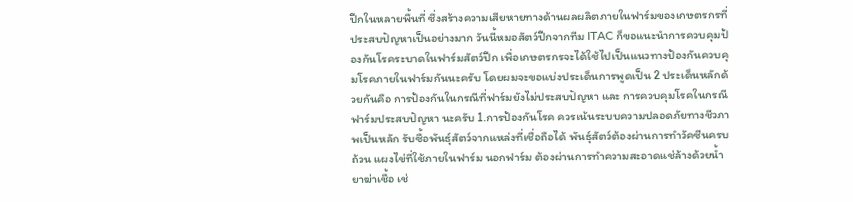ปีกในหลายพื้นที่ ซึ่งสร้างความเสียหายทางด้านผลผลิตภายในฟาร์มของเกษตรกรที่ประสบปัญหาเป็นอย่างมาก วันนี้หมอสัตว์ปีกจากทีม ITAC ก็ขอแนะนำการควบคุมป้องกันโรคระบาดในฟาร์มสัตว์ปีก เพื่อเกษตรกรจะได้ใช้ไปเป็นแนวทางป้องกันควบคุมโรคภายในฟาร์มกันนะครับ โดยผมจะขอแบ่งประเด็นการพูดเป็น 2 ประเด็นหลักด้วยกันคือ การป้องกันในกรณีที่ฟาร์มยังไม่ประสบปัญหา และ การควบคุมโรคในกรณีฟาร์มประสบปัญหา นะครับ 1.การป้องกันโรค ควรเน้นระบบความปลอดภัยทางชีวภาพเป็นหลัก รับซื้อพันธุ์สัตว์จากแหล่งที่เชื่อถือได้ พันธุ์สัตว์ต้องผ่านการทำวัคซีนครบถ้วน แผงไข่ที่ใช้ภายในฟาร์ม นอกฟาร์ม ต้องผ่านการทำความสะอาดแช่ล้างด้วยน้ำยาฆ่าเชื้อ เช่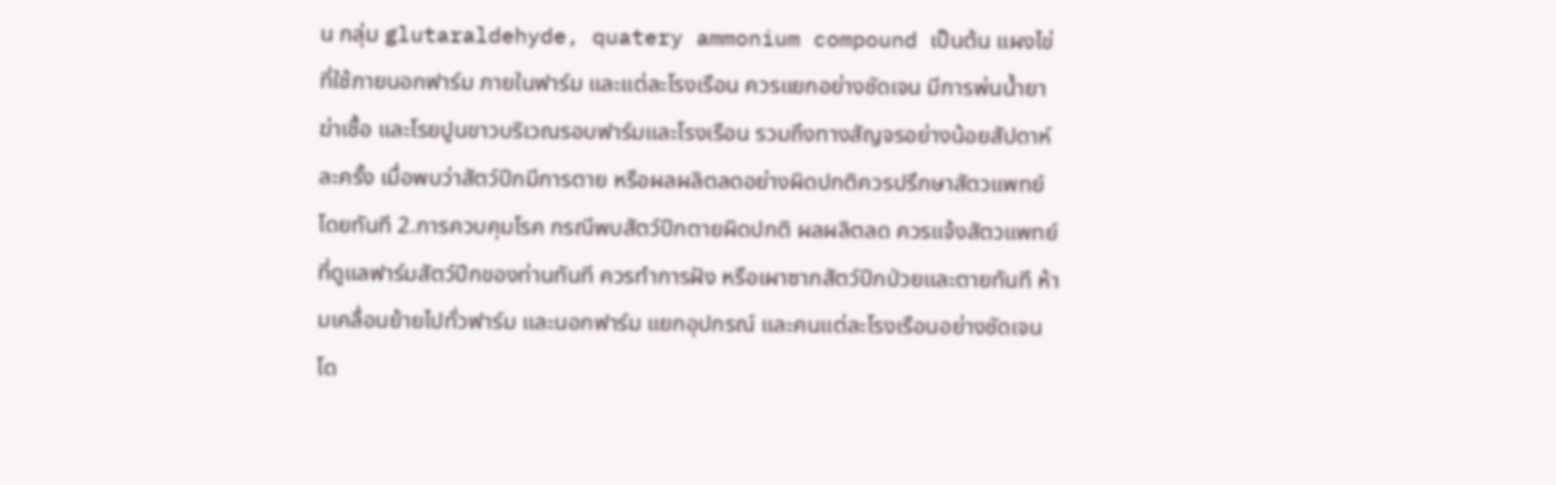น กลุ่ม glutaraldehyde, quatery ammonium compound เป็นต้น แผงไข่ที่ใช้ภายนอกฟาร์ม ภายในฟาร์ม และแต่ละโรงเรือน ควรแยกอย่างชัดเจน มีการพ่นน้ำยาฆ่าเชื้อ และโรยปูนขาวบริเวณรอบฟาร์มและโรงเรือน รวมถึงทางสัญจรอย่างน้อยสัปดาห์ละครั้ง เมื่อพบว่าสัตว์ปีกมีการตาย หรือผลผลิตลดอย่างผิดปกติควรปรึกษาสัตวแพทย์โดยทันที 2.การควบคุมโรค กรณีพบสัตว์ปีกตายผิดปกติ ผลผลิตลด ควรแจ้งสัตวแพทย์ที่ดูแลฟาร์มสัตว์ปีกของท่านทันที ควรทำการฝัง หรือเผาซากสัตว์ปีกป่วยและตายทันที ห้ามเคลื่อนย้ายไปทั่วฟาร์ม และนอกฟาร์ม แยกอุปกรณ์ และคนแต่ละโรงเรือนอย่างชัดเจน โด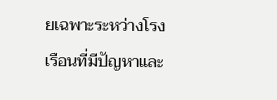ยเฉพาะระหว่างโรงเรือนที่มีปัญหาและ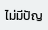ไม่มีปัญ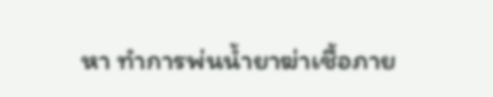หา ทำการพ่นน้ำยาฆ่าเชื้อภาย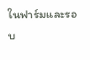ในฟาร์มและรอบ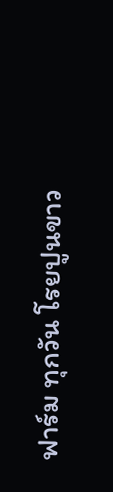ฟาร์ม ทุกวัน โรยปูนขาว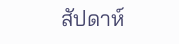สัปดาห์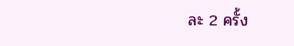ละ 2 ครั้ง